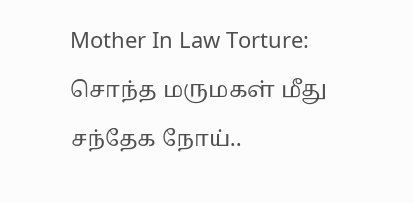Mother In Law Torture: சொந்த மருமகள் மீது சந்தேக நோய்..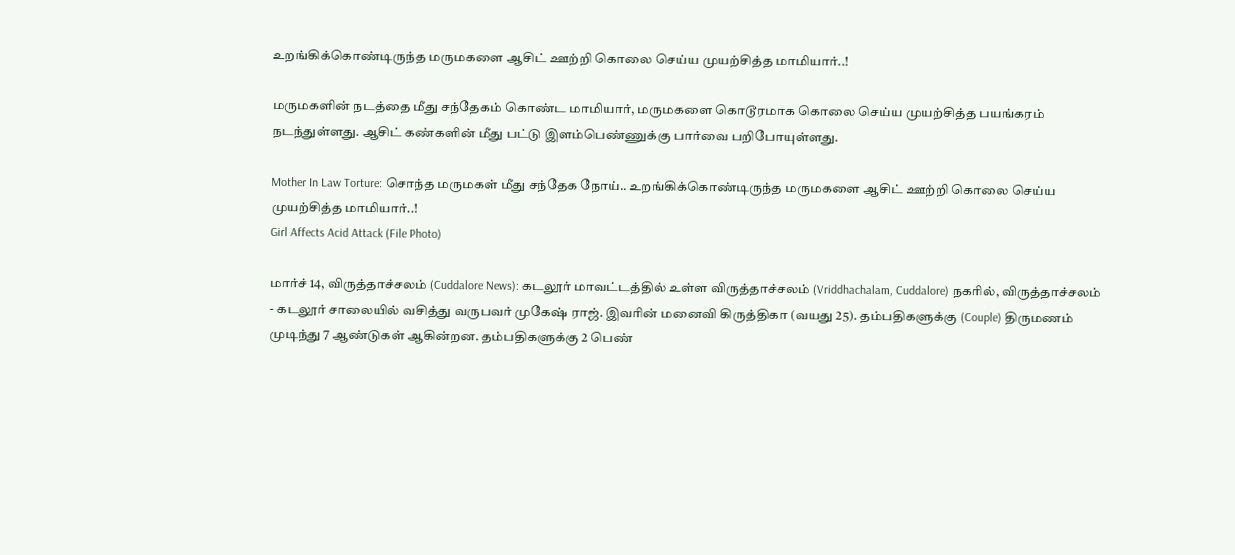உறங்கிக்கொண்டிருந்த மருமகளை ஆசிட் ஊற்றி கொலை செய்ய முயற்சித்த மாமியார்..!

மருமகளின் நடத்தை மீது சந்தேகம் கொண்ட மாமியார், மருமகளை கொடூரமாக கொலை செய்ய முயற்சித்த பயங்கரம் நடந்துள்ளது. ஆசிட் கண்களின் மீது பட்டு இளம்பெண்ணுக்கு பார்வை பறிபோயுள்ளது.

Mother In Law Torture: சொந்த மருமகள் மீது சந்தேக நோய்.. உறங்கிக்கொண்டிருந்த மருமகளை ஆசிட் ஊற்றி கொலை செய்ய முயற்சித்த மாமியார்..!
Girl Affects Acid Attack (File Photo)

மார்ச் 14, விருத்தாச்சலம் (Cuddalore News): கடலூர் மாவட்டத்தில் உள்ள விருத்தாச்சலம் (Vriddhachalam, Cuddalore) நகரில், விருத்தாச்சலம் - கடலூர் சாலையில் வசித்து வருபவர் முகேஷ் ராஜ். இவரின் மனைவி கிருத்திகா (வயது 25). தம்பதிகளுக்கு (Couple) திருமணம் முடிந்து 7 ஆண்டுகள் ஆகின்றன. தம்பதிகளுக்கு 2 பெண்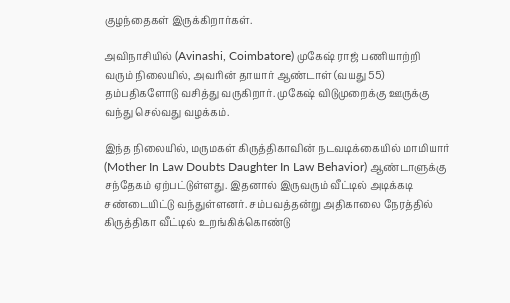குழந்தைகள் இருக்கிறார்கள்.

அவிநாசியில் (Avinashi, Coimbatore) முகேஷ் ராஜ் பணியாற்றி வரும் நிலையில், அவரின் தாயார் ஆண்டாள் (வயது 55) தம்பதிகளோடு வசித்து வருகிறார். முகேஷ் விடுமுறைக்கு ஊருக்கு வந்து செல்வது வழக்கம்.

இந்த நிலையில், மருமகள் கிருத்திகாவின் நடவடிக்கையில் மாமியார் (Mother In Law Doubts Daughter In Law Behavior) ஆண்டாளுக்கு சந்தேகம் ஏற்பட்டுள்ளது. இதனால் இருவரும் வீட்டில் அடிக்கடி சண்டையிட்டு வந்துள்ளனர். சம்பவத்தன்று அதிகாலை நேரத்தில் கிருத்திகா வீட்டில் உறங்கிக்கொண்டு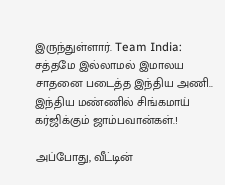இருந்துள்ளார். Team India: சத்தமே இல்லாமல் இமாலய சாதனை படைத்த இந்திய அணி.. இந்திய மண்ணில் சிங்கமாய் கர்ஜிக்கும் ஜாம்பவான்கள்.!

அப்போது, வீட்டின்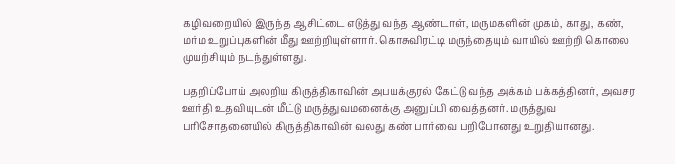கழிவறையில் இருந்த ஆசிட்டை எடுத்து வந்த ஆண்டாள், மருமகளின் முகம், காது, கண், மர்ம உறுப்புகளின் மீது ஊற்றியுள்ளார். கொசுவிரட்டி மருந்தையும் வாயில் ஊற்றி கொலை முயற்சியும் நடந்துள்ளது.

பதறிப்போய் அலறிய கிருத்திகாவின் அபயக்குரல் கேட்டு வந்த அக்கம் பக்கத்தினர், அவசர ஊர்தி உதவியுடன் மீட்டு மருத்துவமனைக்கு அனுப்பி வைத்தனர். மருத்துவ பரிசோதனையில் கிருத்திகாவின் வலது கண் பார்வை பறிபோனது உறுதியானது.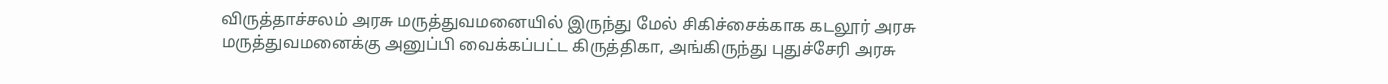விருத்தாச்சலம் அரசு மருத்துவமனையில் இருந்து மேல் சிகிச்சைக்காக கடலூர் அரசு மருத்துவமனைக்கு அனுப்பி வைக்கப்பட்ட கிருத்திகா, அங்கிருந்து புதுச்சேரி அரசு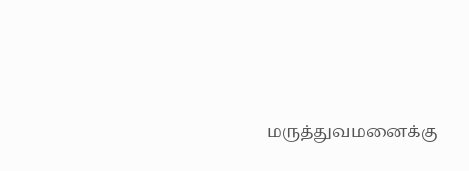மருத்துவமனைக்கு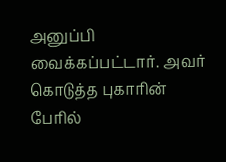அனுப்பி வைக்கப்பட்டார். அவர் கொடுத்த புகாரின் பேரில்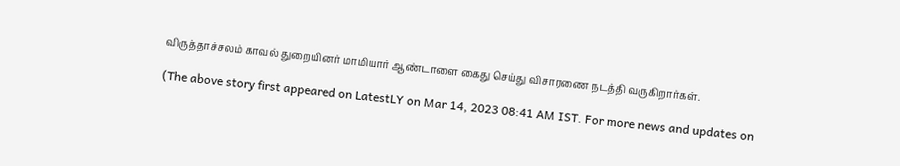விருத்தாச்சலம் காவல் துறையினர் மாமியார் ஆண்டாளை கைது செய்து விசாரணை நடத்தி வருகிறார்கள்.

(The above story first appeared on LatestLY on Mar 14, 2023 08:41 AM IST. For more news and updates on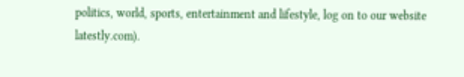politics, world, sports, entertainment and lifestyle, log on to our website latestly.com).